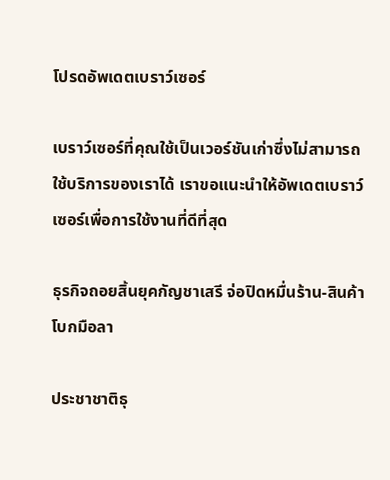โปรดอัพเดตเบราว์เซอร์

เบราว์เซอร์ที่คุณใช้เป็นเวอร์ชันเก่าซึ่งไม่สามารถใช้บริการของเราได้ เราขอแนะนำให้อัพเดตเบราว์เซอร์เพื่อการใช้งานที่ดีที่สุด

ธุรกิจถอยสิ้นยุคกัญชาเสรี จ่อปิดหมื่นร้าน-สินค้าโบกมือลา

ประชาชาติธุ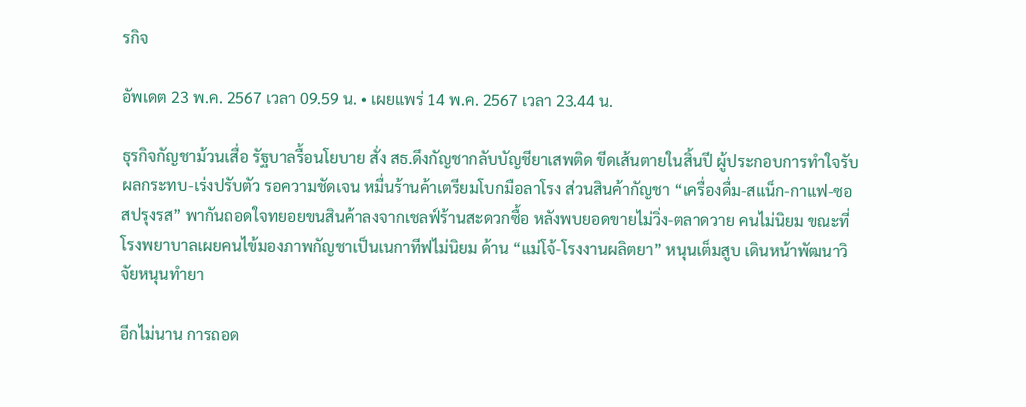รกิจ

อัพเดต 23 พ.ค. 2567 เวลา 09.59 น. • เผยแพร่ 14 พ.ค. 2567 เวลา 23.44 น.

ธุรกิจกัญชาม้วนเสื่อ รัฐบาลรื้อนโยบาย สั่ง สธ.ดึงกัญชากลับบัญชียาเสพติด ขีดเส้นตายในสิ้นปี ผู้ประกอบการทำใจรับผลกระทบ-เร่งปรับตัว รอความชัดเจน หมื่นร้านค้าเตรียมโบกมือลาโรง ส่วนสินค้ากัญชา “เครื่องดื่ม-สแน็ก-กาแฟ-ซอสปรุงรส” พากันถอดใจทยอยขนสินค้าลงจากเชลฟ์ร้านสะดวกซื้อ หลังพบยอดขายไม่วิ่ง-ตลาดวาย คนไม่นิยม ขณะที่โรงพยาบาลเผยคนไข้มองภาพกัญชาเป็นเนกาทีฟไม่นิยม ด้าน “แม่โจ้-โรงงานผลิตยา” หนุนเต็มสูบ เดินหน้าพัฒนาวิจัยหนุนทำยา

อีกไม่นาน การถอด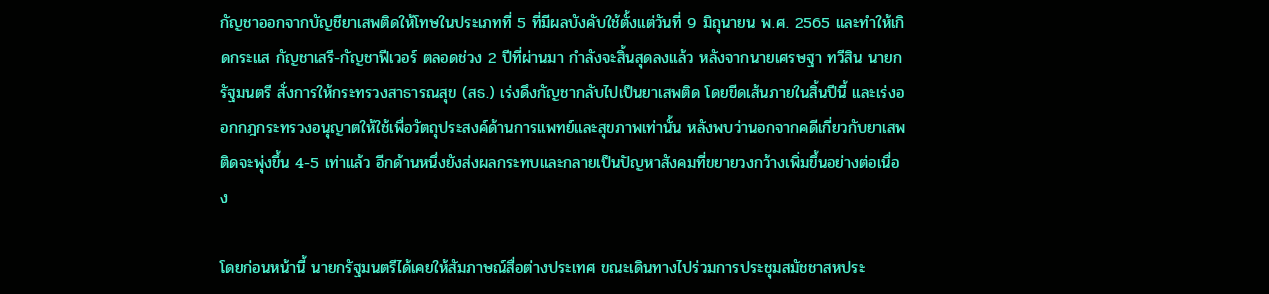กัญชาออกจากบัญชียาเสพติดให้โทษในประเภทที่ 5 ที่มีผลบังคับใช้ตั้งแต่วันที่ 9 มิถุนายน พ.ศ. 2565 และทำให้เกิดกระแส กัญชาเสรี-กัญชาฟีเวอร์ ตลอดช่วง 2 ปีที่ผ่านมา กำลังจะสิ้นสุดลงแล้ว หลังจากนายเศรษฐา ทวีสิน นายกรัฐมนตรี สั่งการให้กระทรวงสาธารณสุข (สธ.) เร่งดึงกัญชากลับไปเป็นยาเสพติด โดยขีดเส้นภายในสิ้นปีนี้ และเร่งออกกฎกระทรวงอนุญาตให้ใช้เพื่อวัตถุประสงค์ด้านการแพทย์และสุขภาพเท่านั้น หลังพบว่านอกจากคดีเกี่ยวกับยาเสพติดจะพุ่งขึ้น 4-5 เท่าแล้ว อีกด้านหนึ่งยังส่งผลกระทบและกลายเป็นปัญหาสังคมที่ขยายวงกว้างเพิ่มขึ้นอย่างต่อเนื่อง

โดยก่อนหน้านี้ นายกรัฐมนตรีได้เคยให้สัมภาษณ์สื่อต่างประเทศ ขณะเดินทางไปร่วมการประชุมสมัชชาสหประ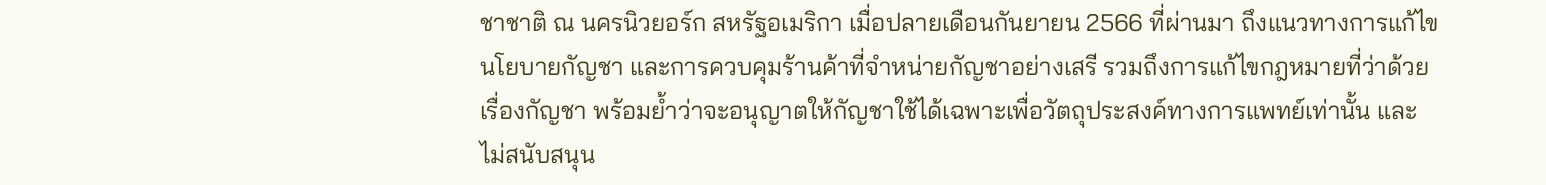ชาชาติ ณ นครนิวยอร์ก สหรัฐอเมริกา เมื่อปลายเดือนกันยายน 2566 ที่ผ่านมา ถึงแนวทางการแก้ไขนโยบายกัญชา และการควบคุมร้านค้าที่จำหน่ายกัญชาอย่างเสรี รวมถึงการแก้ไขกฎหมายที่ว่าด้วยเรื่องกัญชา พร้อมย้ำว่าจะอนุญาตให้กัญชาใช้ได้เฉพาะเพื่อวัตถุประสงค์ทางการแพทย์เท่านั้น และไม่สนับสนุน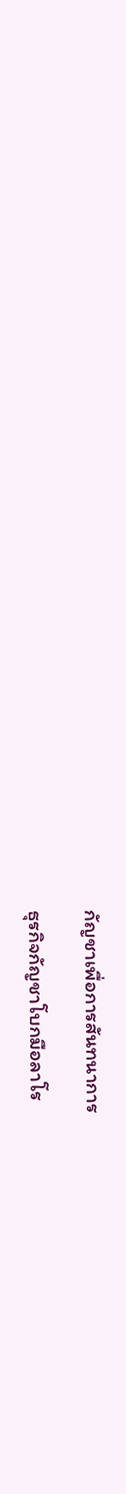กัญชาเพื่อการสันทนาการ

ธุรกิจกัญชาโบกมือลาโร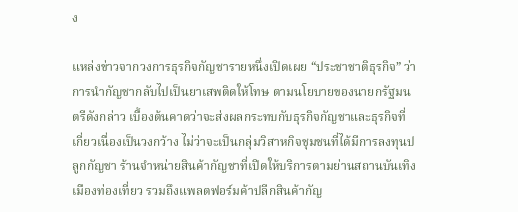ง

แหล่งข่าวจากวงการธุรกิจกัญชารายหนึ่งเปิดเผย “ประชาชาติธุรกิจ” ว่า การนำกัญชากลับไปเป็นยาเสพติดให้โทษ ตามนโยบายของนายกรัฐมนตรีดังกล่าว เบื้องต้นคาดว่าจะส่งผลกระทบกับธุรกิจกัญชาและธุรกิจที่เกี่ยวเนื่องเป็นวงกว้าง ไม่ว่าจะเป็นกลุ่มวิสาหกิจชุมชนที่ได้มีการลงทุนปลูกกัญชา ร้านจำหน่ายสินค้ากัญชาที่เปิดให้บริการตามย่านสถานบันเทิง เมืองท่องเที่ยว รวมถึงแพลตฟอร์มค้าปลีกสินค้ากัญ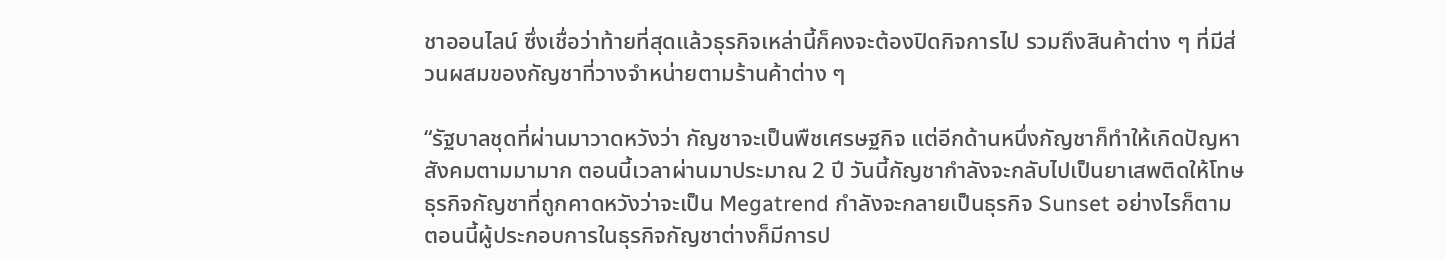ชาออนไลน์ ซึ่งเชื่อว่าท้ายที่สุดแล้วธุรกิจเหล่านี้ก็คงจะต้องปิดกิจการไป รวมถึงสินค้าต่าง ๆ ที่มีส่วนผสมของกัญชาที่วางจำหน่ายตามร้านค้าต่าง ๆ

“รัฐบาลชุดที่ผ่านมาวาดหวังว่า กัญชาจะเป็นพืชเศรษฐกิจ แต่อีกด้านหนึ่งกัญชาก็ทำให้เกิดปัญหาสังคมตามมามาก ตอนนี้เวลาผ่านมาประมาณ 2 ปี วันนี้กัญชากำลังจะกลับไปเป็นยาเสพติดให้โทษ ธุรกิจกัญชาที่ถูกคาดหวังว่าจะเป็น Megatrend กำลังจะกลายเป็นธุรกิจ Sunset อย่างไรก็ตาม ตอนนี้ผู้ประกอบการในธุรกิจกัญชาต่างก็มีการป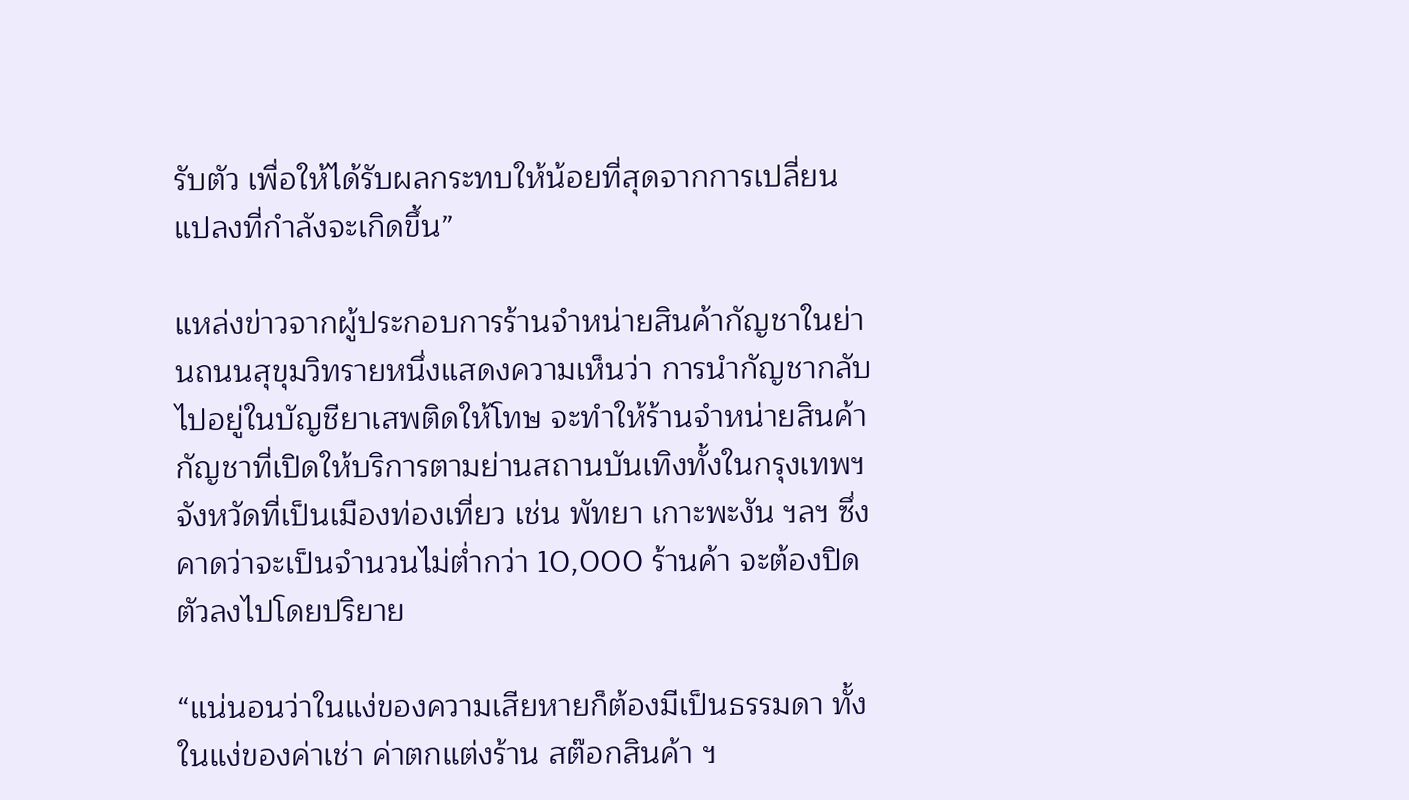รับตัว เพื่อให้ได้รับผลกระทบให้น้อยที่สุดจากการเปลี่ยนแปลงที่กำลังจะเกิดขึ้น”

แหล่งข่าวจากผู้ประกอบการร้านจำหน่ายสินค้ากัญชาในย่านถนนสุขุมวิทรายหนึ่งแสดงความเห็นว่า การนำกัญชากลับไปอยู่ในบัญชียาเสพติดให้โทษ จะทำให้ร้านจำหน่ายสินค้ากัญชาที่เปิดให้บริการตามย่านสถานบันเทิงทั้งในกรุงเทพฯ จังหวัดที่เป็นเมืองท่องเที่ยว เช่น พัทยา เกาะพะงัน ฯลฯ ซึ่งคาดว่าจะเป็นจำนวนไม่ต่ำกว่า 10,000 ร้านค้า จะต้องปิดตัวลงไปโดยปริยาย

“แน่นอนว่าในแง่ของความเสียหายก็ต้องมีเป็นธรรมดา ทั้งในแง่ของค่าเช่า ค่าตกแต่งร้าน สต๊อกสินค้า ฯ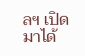ลฯ เปิดมาได้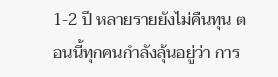1-2 ปี หลายรายยังไม่คืนทุน ตอนนี้ทุกคนกำลังลุ้นอยู่ว่า การ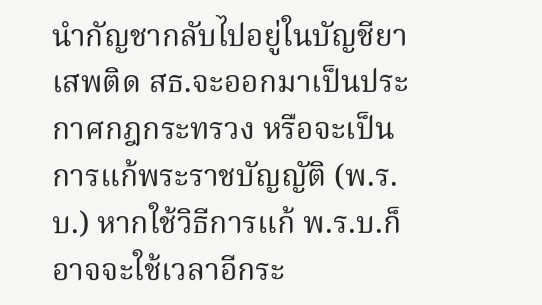นำกัญชากลับไปอยู่ในบัญชียาเสพติด สธ.จะออกมาเป็นประกาศกฎกระทรวง หรือจะเป็นการแก้พระราชบัญญัติ (พ.ร.บ.) หากใช้วิธีการแก้ พ.ร.บ.ก็อาจจะใช้เวลาอีกระ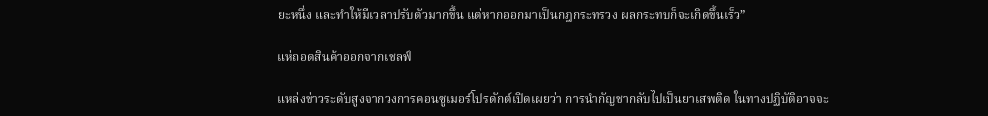ยะหนึ่ง และทำให้มีเวลาปรับตัวมากขึ้น แต่หากออกมาเป็นกฎกระทรวง ผลกระทบก็จะเกิดขึ้นเร็ว”

แห่ถอดสินค้าออกจากเชลฟ์

แหล่งข่าวระดับสูงจากวงการคอนซูเมอร์โปรดักต์เปิดเผยว่า การนำกัญชากลับไปเป็นยาเสพติด ในทางปฏิบัติอาจจะ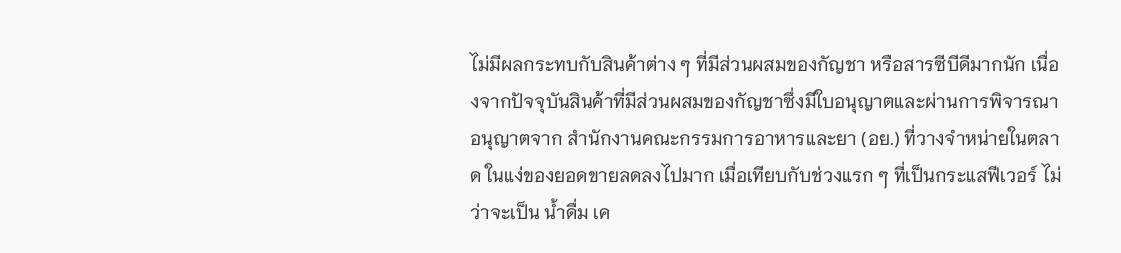ไม่มีผลกระทบกับสินค้าต่าง ๆ ที่มีส่วนผสมของกัญชา หรือสารซีบีดีมากนัก เนื่องจากปัจจุบันสินค้าที่มีส่วนผสมของกัญชาซึ่งมีใบอนุญาตและผ่านการพิจารณาอนุญาตจาก สำนักงานคณะกรรมการอาหารและยา (อย.) ที่วางจำหน่ายในตลาด ในแง่ของยอดขายลดลงไปมาก เมื่อเทียบกับช่วงแรก ๆ ที่เป็นกระแสฟีเวอร์ ไม่ว่าจะเป็น น้ำดื่ม เค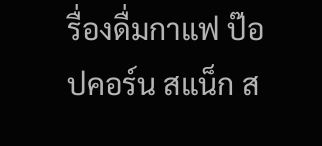รื่องดื่มกาแฟ ป๊อปคอร์น สแน็ก ส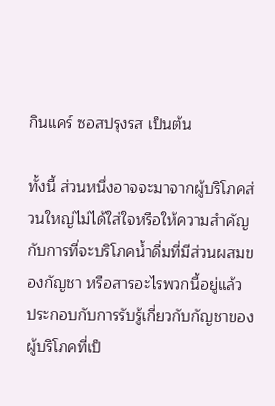กินแคร์ ซอสปรุงรส เป็นต้น

ทั้งนี้ ส่วนหนึ่งอาจจะมาจากผู้บริโภคส่วนใหญ่ไม่ได้ใส่ใจหรือให้ความสำคัญกับการที่จะบริโภคน้ำดื่มที่มีส่วนผสมของกัญชา หรือสารอะไรพวกนี้อยู่แล้ว ประกอบกับการรับรู้เกี่ยวกับกัญชาของผู้บริโภคที่เป็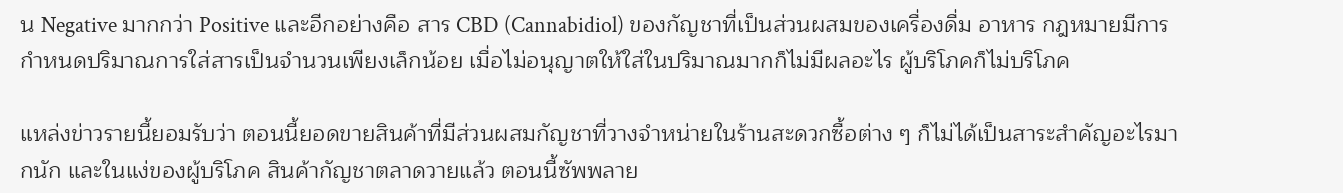น Negative มากกว่า Positive และอีกอย่างคือ สาร CBD (Cannabidiol) ของกัญชาที่เป็นส่วนผสมของเครื่องดื่ม อาหาร กฎหมายมีการกำหนดปริมาณการใส่สารเป็นจำนวนเพียงเล็กน้อย เมื่อไม่อนุญาตให้ใส่ในปริมาณมากก็ไม่มีผลอะไร ผู้บริโภคก็ไม่บริโภค

แหล่งข่าวรายนี้ยอมรับว่า ตอนนี้ยอดขายสินค้าที่มีส่วนผสมกัญชาที่วางจำหน่ายในร้านสะดวกซื้อต่าง ๆ ก็ไม่ได้เป็นสาระสำคัญอะไรมากนัก และในแง่ของผู้บริโภค สินค้ากัญชาตลาดวายแล้ว ตอนนี้ซัพพลาย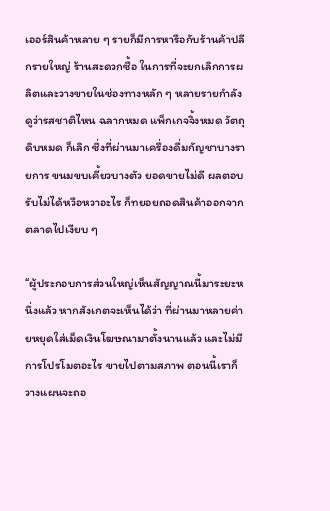เออร์สินค้าหลาย ๆ รายก็มีการหารือกับร้านค้าปลีกรายใหญ่ ร้านสะดวกซื้อ ในการที่จะยกเลิกการผลิตและวางขายในช่องทางหลัก ๆ หลายรายกำลังดูว่ารสชาติไหน ฉลากหมด แพ็กเกจจิ้งหมด วัตถุดิบหมด ก็เลิก ซึ่งที่ผ่านมาเครื่องดื่มกัญชาบางรายการ ขนมขบเคี้ยวบางตัว ยอดขายไม่ดี ผลตอบรับไม่ได้หวือหวาอะไร ก็ทยอยถอดสินค้าออกจากตลาดไปเงียบ ๆ

“ผู้ประกอบการส่วนใหญ่เห็นสัญญาณนี้มาระยะหนึ่งแล้ว หากสังเกตจะเห็นได้ว่า ที่ผ่านมาหลายค่ายหยุดใส่เม็ดเงินโฆษณามาตั้งนานแล้ว และไม่มีการโปรโมตอะไร ขายไปตามสภาพ ตอนนี้เราก็วางแผนจะถอ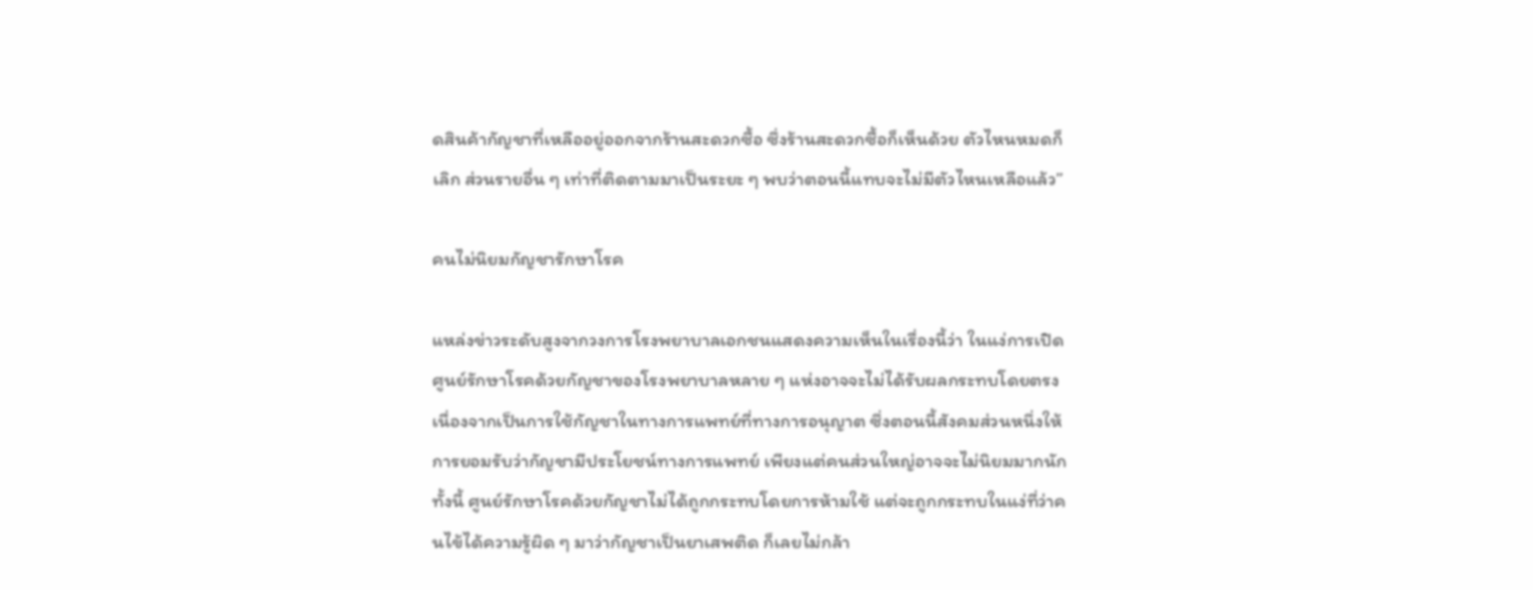ดสินค้ากัญชาที่เหลืออยู่ออกจากร้านสะดวกซื้อ ซึ่งร้านสะดวกซื้อก็เห็นด้วย ตัวไหนหมดก็เลิก ส่วนรายอื่น ๆ เท่าที่ติดตามมาเป็นระยะ ๆ พบว่าตอนนี้แทบจะไม่มีตัวไหนเหลือแล้ว”

คนไม่นิยมกัญชารักษาโรค

แหล่งข่าวระดับสูงจากวงการโรงพยาบาลเอกชนแสดงความเห็นในเรื่องนี้ว่า ในแง่การเปิดศูนย์รักษาโรคด้วยกัญชาของโรงพยาบาลหลาย ๆ แห่งอาจจะไม่ได้รับผลกระทบโดยตรง เนื่องจากเป็นการใช้กัญชาในทางการแพทย์ที่ทางการอนุญาต ซึ่งตอนนี้สังคมส่วนหนึ่งให้การยอมรับว่ากัญชามีประโยชน์ทางการแพทย์ เพียงแต่คนส่วนใหญ่อาจจะไม่นิยมมากนัก ทั้งนี้ ศูนย์รักษาโรคด้วยกัญชาไม่ได้ถูกกระทบโดยการห้ามใช้ แต่จะถูกกระทบในแง่ที่ว่าคนไข้ได้ความรู้ผิด ๆ มาว่ากัญชาเป็นยาเสพติด ก็เลยไม่กล้า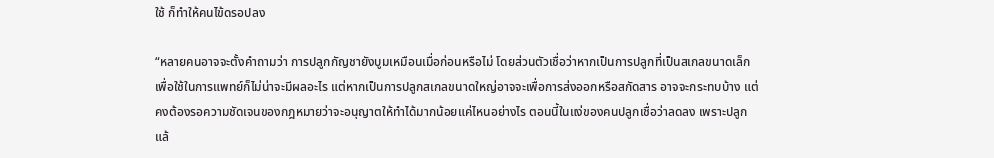ใช้ ก็ทําให้คนไข้ดรอปลง

“หลายคนอาจจะตั้งคำถามว่า การปลูกกัญชายังบูมเหมือนเมื่อก่อนหรือไม่ โดยส่วนตัวเชื่อว่าหากเป็นการปลูกที่เป็นสเกลขนาดเล็กเพื่อใช้ในการแพทย์ก็ไม่น่าจะมีผลอะไร แต่หากเป็นการปลูกสเกลขนาดใหญ่อาจจะเพื่อการส่งออกหรือสกัดสาร อาจจะกระทบบ้าง แต่คงต้องรอความชัดเจนของกฎหมายว่าจะอนุญาตให้ทำได้มากน้อยแค่ไหนอย่างไร ตอนนี้ในแง่ของคนปลูกเชื่อว่าลดลง เพราะปลูกแล้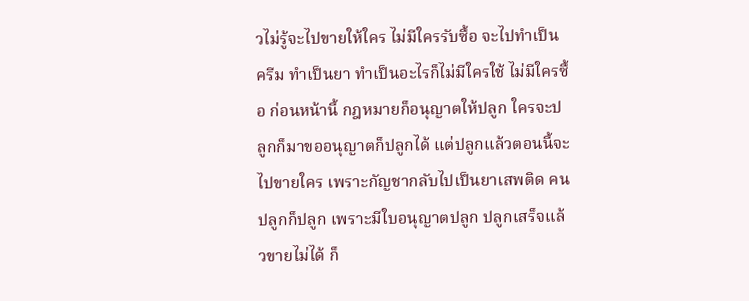วไม่รู้จะไปขายให้ใคร ไม่มีใครรับซื้อ จะไปทําเป็นครีม ทําเป็นยา ทําเป็นอะไรก็ไม่มีใครใช้ ไม่มีใครซื้อ ก่อนหน้านี้ กฎหมายก็อนุญาตให้ปลูก ใครจะปลูกก็มาขออนุญาตก็ปลูกได้ แต่ปลูกแล้วตอนนี้จะไปขายใคร เพราะกัญชากลับไปเป็นยาเสพติด คนปลูกก็ปลูก เพราะมีใบอนุญาตปลูก ปลูกเสร็จแล้วขายไม่ได้ ก็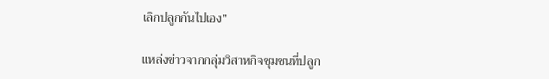เลิกปลูกกันไปเอง”

แหล่งข่าวจากกลุ่มวิสาหกิจชุมชนที่ปลูก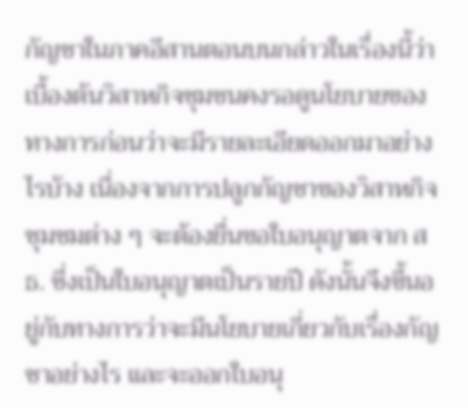กัญชาในภาคอีสานตอนบนกล่าวในเรื่องนี้ว่า เบื้องต้นวิสาหกิจชุมชนคงรอดูนโยบายของทางการก่อนว่าจะมีรายละเอียดออกมาอย่างไรบ้าง เนื่องจากการปลูกกัญชาของวิสาหกิจชุมชมต่าง ๆ จะต้องยื่นขอใบอนุญาตจาก สธ. ซึ่งเป็นใบอนุญาตเป็นรายปี ดังนั้นจึงขึ้นอยู่กับทางการว่าจะมีนโยบายเกี่ยวกับเรื่องกัญชาอย่างไร และจะออกใบอนุ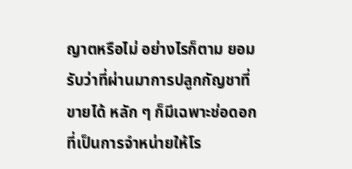ญาตหรือไม่ อย่างไรก็ตาม ยอมรับว่าที่ผ่านมาการปลูกกัญชาที่ขายได้ หลัก ๆ ก็มีเฉพาะช่อดอกที่เป็นการจำหน่ายให้โร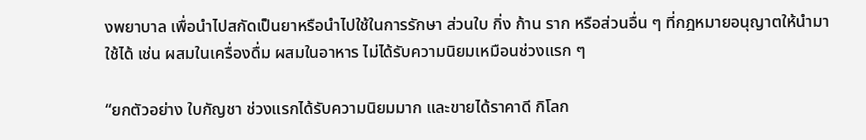งพยาบาล เพื่อนำไปสกัดเป็นยาหรือนำไปใช้ในการรักษา ส่วนใบ กิ่ง ก้าน ราก หรือส่วนอื่น ๆ ที่กฎหมายอนุญาตให้นำมาใช้ได้ เช่น ผสมในเครื่องดื่ม ผสมในอาหาร ไม่ได้รับความนิยมเหมือนช่วงแรก ๆ

“ยกตัวอย่าง ใบกัญชา ช่วงแรกได้รับความนิยมมาก และขายได้ราคาดี กิโลก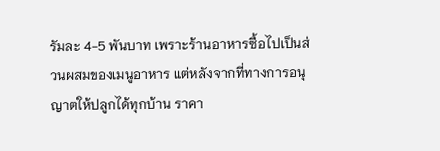รัมละ 4-5 พันบาท เพราะร้านอาหารซื้อไปเป็นส่วนผสมของเมนูอาหาร แต่หลังจากที่ทางการอนุญาตให้ปลูกได้ทุกบ้าน ราคา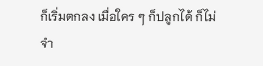ก็เริ่มตกลง เมื่อใคร ๆ ก็ปลูกได้ ก็ไม่จำ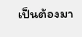เป็นต้องมา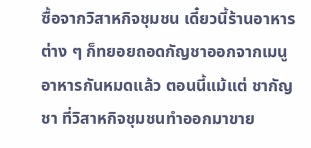ซื้อจากวิสาหกิจชุมชน เดี๋ยวนี้ร้านอาหารต่าง ๆ ก็ทยอยถอดกัญชาออกจากเมนูอาหารกันหมดแล้ว ตอนนี้แม้แต่ ชากัญชา ที่วิสาหกิจชุมชนทำออกมาขาย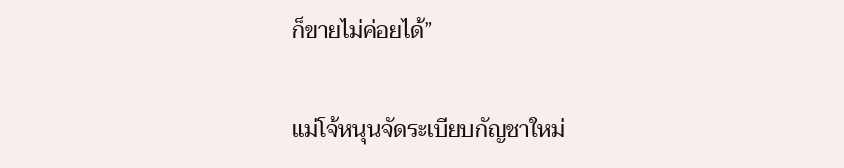ก็ขายไม่ค่อยได้”

แม่โจ้หนุนจัดระเบียบกัญชาใหม่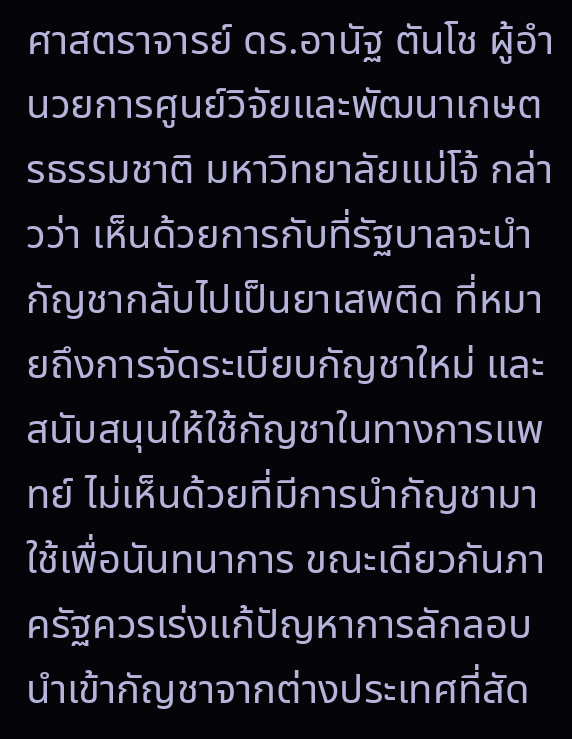ศาสตราจารย์ ดร.อานัฐ ตันโช ผู้อำนวยการศูนย์วิจัยและพัฒนาเกษตรธรรมชาติ มหาวิทยาลัยแม่โจ้ กล่าวว่า เห็นด้วยการกับที่รัฐบาลจะนำกัญชากลับไปเป็นยาเสพติด ที่หมายถึงการจัดระเบียบกัญชาใหม่ และสนับสนุนให้ใช้กัญชาในทางการแพทย์ ไม่เห็นด้วยที่มีการนำกัญชามาใช้เพื่อนันทนาการ ขณะเดียวกันภาครัฐควรเร่งแก้ปัญหาการลักลอบนำเข้ากัญชาจากต่างประเทศที่สัด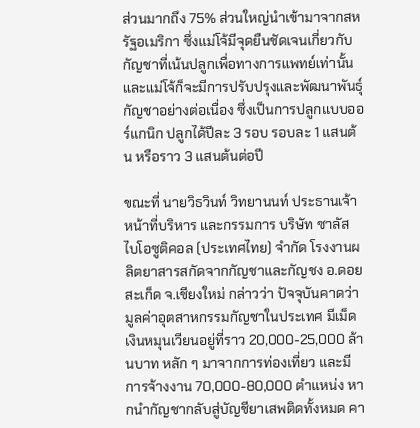ส่วนมากถึง 75% ส่วนใหญ่นำเข้ามาจากสหรัฐอเมริกา ซึ่งแม่โจ้มีจุดยืนชัดเจนเกี่ยวกับกัญชาที่เน้นปลูกเพื่อทางการแพทย์เท่านั้น และแม่โจ้ก็จะมีการปรับปรุงและพัฒนาพันธุ์กัญชาอย่างต่อเนื่อง ซึ่งเป็นการปลูกแบบออร์แกนิก ปลูกได้ปีละ 3 รอบ รอบละ 1 แสนต้น หรือราว 3 แสนต้นต่อปี

ขณะที่ นายวิธวินท์ วิทยานนท์ ประธานเจ้าหน้าที่บริหาร และกรรมการ บริษัท ซาลัส ไบโอซูติคอล (ประเทศไทย) จำกัด โรงงานผลิตยาสารสกัดจากกัญชาและกัญชง อ.ดอยสะเก็ด จ.เชียงใหม่ กล่าวว่า ปัจจุบันคาดว่ามูลค่าอุตสาหกรรมกัญชาในประเทศ มีเม็ดเงินหมุนเวียนอยู่ที่ราว 20,000-25,000 ล้านบาท หลัก ๆ มาจากการท่องเที่ยว และมีการจ้างงาน 70,000-80,000 ตำแหน่ง หากนำกัญชากลับสู่บัญชียาเสพติดทั้งหมด คา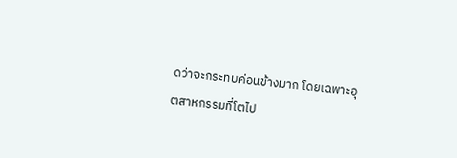ดว่าจะกระทบค่อนข้างมาก โดยเฉพาะอุตสาหกรรมที่โตไป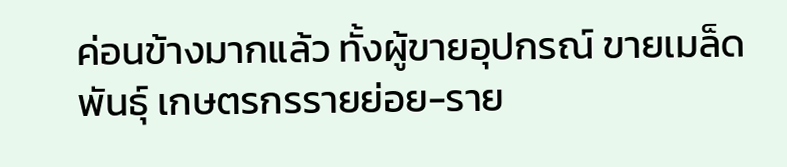ค่อนข้างมากแล้ว ทั้งผู้ขายอุปกรณ์ ขายเมล็ดพันธุ์ เกษตรกรรายย่อย-ราย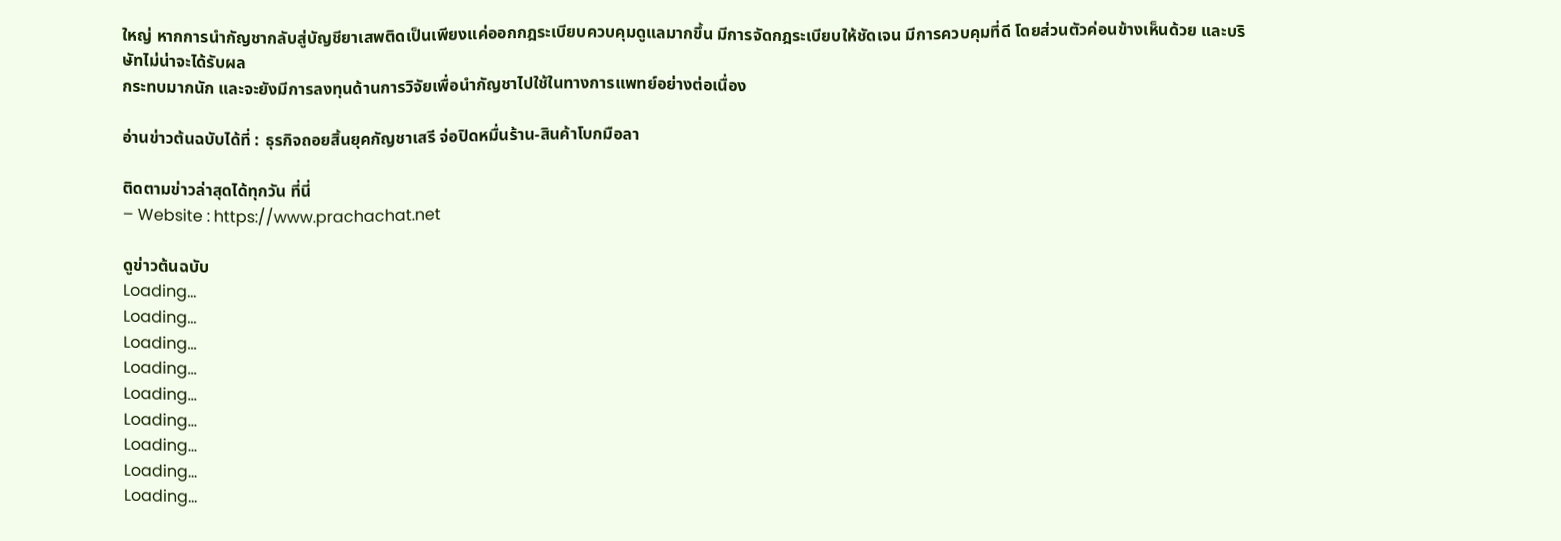ใหญ่ หากการนำกัญชากลับสู่บัญชียาเสพติดเป็นเพียงแค่ออกกฎระเบียบควบคุมดูแลมากขึ้น มีการจัดกฎระเบียบให้ชัดเจน มีการควบคุมที่ดี โดยส่วนตัวค่อนข้างเห็นด้วย และบริษัทไม่น่าจะได้รับผล
กระทบมากนัก และจะยังมีการลงทุนด้านการวิจัยเพื่อนำกัญชาไปใช้ในทางการแพทย์อย่างต่อเนื่อง

อ่านข่าวต้นฉบับได้ที่ : ธุรกิจถอยสิ้นยุคกัญชาเสรี จ่อปิดหมื่นร้าน-สินค้าโบกมือลา

ติดตามข่าวล่าสุดได้ทุกวัน ที่นี่
– Website : https://www.prachachat.net

ดูข่าวต้นฉบับ
Loading...
Loading...
Loading...
Loading...
Loading...
Loading...
Loading...
Loading...
Loading...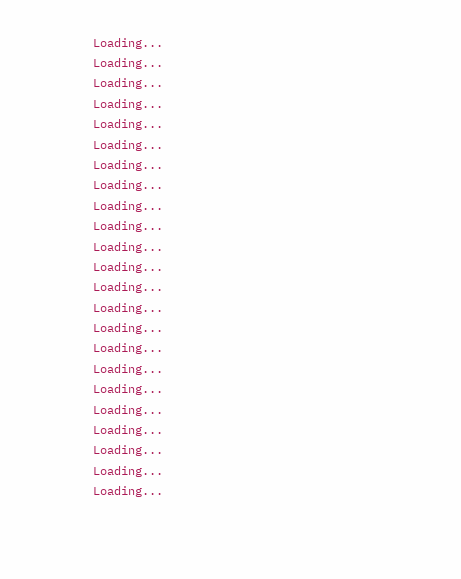Loading...
Loading...
Loading...
Loading...
Loading...
Loading...
Loading...
Loading...
Loading...
Loading...
Loading...
Loading...
Loading...
Loading...
Loading...
Loading...
Loading...
Loading...
Loading...
Loading...
Loading...
Loading...
Loading...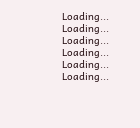Loading...
Loading...
Loading...
Loading...
Loading...
Loading...